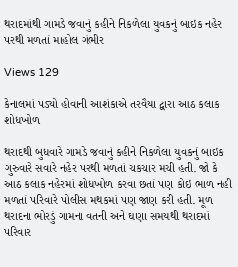થરાદમાંથી ગામડે જવાનું કહીને નિકળેલા યુવકનું બાઇક નહેર પરથી મળતાં માહોલ ગંભીર

Views 129

કેનાલમાં પડ્યો હોવાની આશંકાએ તરવૈયા દ્વારા આઠ કલાક શોધખોળ

થરાદથી બુધવારે ગામડે જવાનું કહીને નિકળેલા યુવકનું બાઇક ગુરુવારે સવારે નહેર પરથી મળતાં ચકચાર મચી હતી. જો કે આઠ કલાક નહેરમાં શોધખોળ કરવા છતાં પણ કોઇ ભાળ નહી મળતાં પરિવારે પોલીસ મથકમાં પણ જાણ કરી હતી. મૂળ થરાદના ભોરડું ગામના વતની અને ઘણા સમયથી થરાદમાં પરિવાર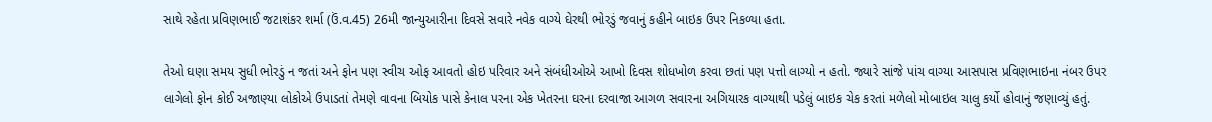સાથે રહેતા પ્રવિણભાઈ જટાશંકર શર્મા (ઉં.વ.45) 26મી જાન્યુઆરીના દિવસે સવારે નવેક વાગ્યે ઘેરથી ભોરડું જવાનું કહીને બાઇક ઉપર નિકળ્યા હતા.

તેઓ ઘણા સમય સુધી ભોરડું ન જતાં અને ફોન પણ સ્વીચ ઓફ આવતો હોઇ પરિવાર અને સંબંધીઓએ આખો દિવસ શોધખોળ કરવા છતાં પણ પત્તો લાગ્યો ન હતો. જ્યારે સાંજે પાંચ વાગ્યા આસપાસ પ્રવિણભાઇના નંબર ઉપર લાગેલો ફોન કોઈ અજાણ્યા લોકોએ ઉપાડતાં તેમણે વાવના બિયોક પાસે કેનાલ પરના એક ખેતરના ઘરના દરવાજા આગળ સવારના અગિયારક વાગ્યાથી પડેલું બાઇક ચેક કરતાં મળેલો મોબાઇલ ચાલુ કર્યો હોવાનું જણાવ્યું હતું.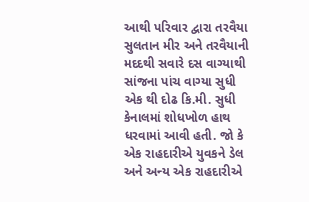આથી પરિવાર દ્વારા તરવૈયા સુલતાન મીર અને તરવૈયાની મદદથી સવારે દસ વાગ્યાથી સાંજના પાંચ વાગ્યા સુધી એક થી દોઢ કિ.મી. સુધી કેનાલમાં શોધખોળ હાથ ધરવામાં આવી હતી. જો કે એક રાહદારીએ યુવકને ડેલ અને અન્ય એક રાહદારીએ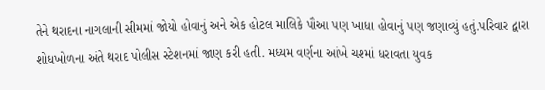તેને થરાદના નાગલાની સીમમાં જોયો હોવાનું અને એક હોટલ માલિકે પૌઆ પણ ખાધા હોવાનું પણ જણાવ્યું હતું.પરિવાર દ્વારા શોધખોળના અંતે થરાદ પોલીસ સ્ટેશનમાં જાણ કરી હતી. મધ્યમ વર્ણના આંખે ચશ્માં ધરાવતા યુવક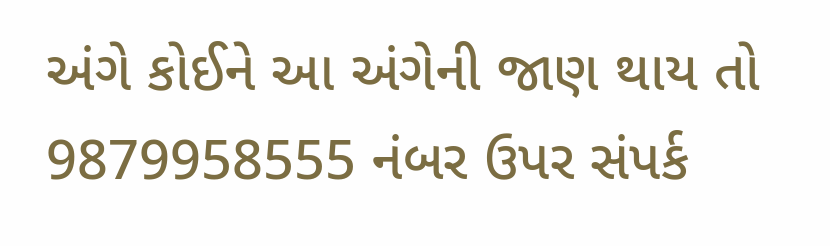અંગે કોઈને આ અંગેની જાણ થાય તો 9879958555 નંબર ઉપર સંપર્ક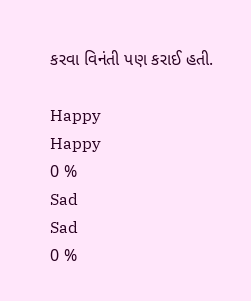કરવા વિનંતી પણ કરાઈ હતી.

Happy
Happy
0 %
Sad
Sad
0 %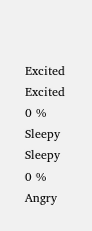Excited
Excited
0 %
Sleepy
Sleepy
0 %
Angry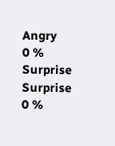Angry
0 %
Surprise
Surprise
0 %